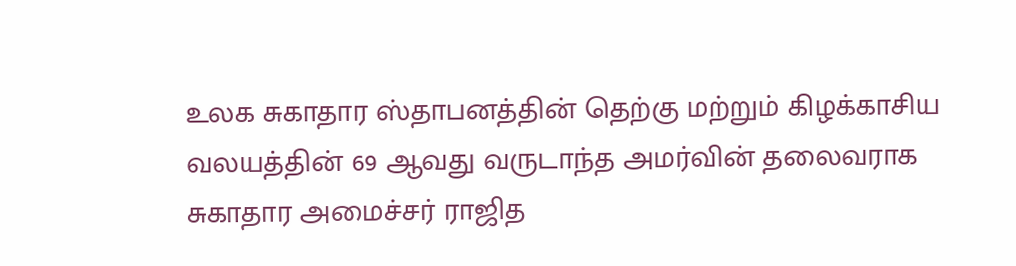உலக சுகாதார ஸ்தாபனத்தின் தெற்கு மற்றும் கிழக்காசிய வலயத்தின் 69 ஆவது வருடாந்த அமர்வின் தலைவராக சுகாதார அமைச்சர் ராஜித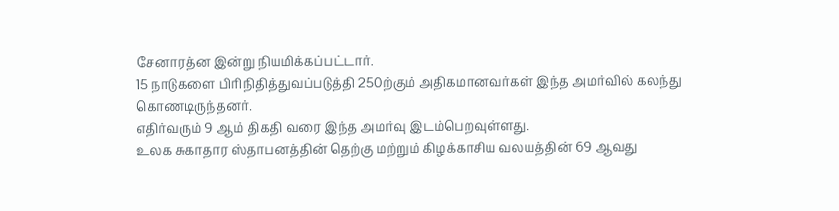சேனாரத்ன இன்று நியமிக்கப்பட்டார்.
15 நாடுகளை பிரிநிதித்துவப்படுத்தி 250ற்கும் அதிகமானவர்கள் இந்த அமர்வில் கலந்து கொணடிருந்தனர்.
எதிர்வரும் 9 ஆம் திகதி வரை இந்த அமர்வு இடம்பெறவுள்ளது.
உலக சுகாதார ஸ்தாபனத்தின் தெற்கு மற்றும் கிழக்காசிய வலயத்தின் 69 ஆவது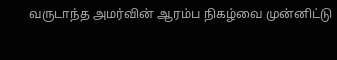வருடாந்த அமர்வின் ஆரம்ப நிகழ்வை முன்னிட்டு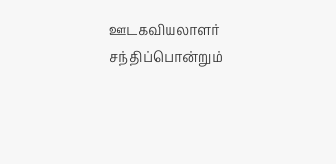ஊடகவியலாளர் சந்திப்பொன்றும்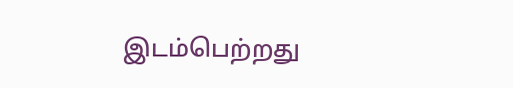இடம்பெற்றது